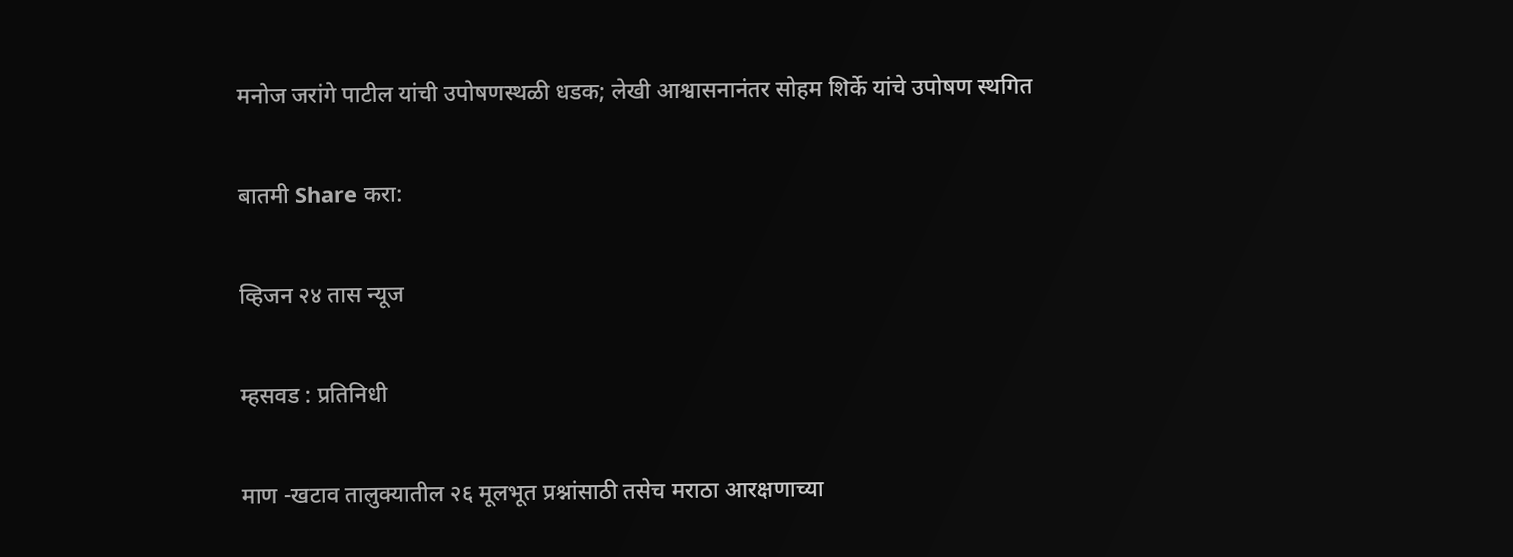मनोज जरांगे पाटील यांची उपोषणस्थळी धडक; लेखी आश्वासनानंतर सोहम शिर्के यांचे उपोषण स्थगित

बातमी Share करा:

व्हिजन २४ तास न्यूज

म्हसवड : प्रतिनिधी

माण -खटाव तालुक्यातील २६ मूलभूत प्रश्नांसाठी तसेच मराठा आरक्षणाच्या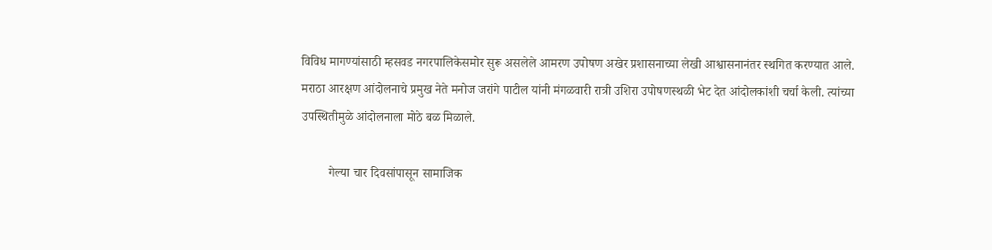विविध मागण्यांसाठी म्हसवड नगरपालिकेसमोर सुरू असलेले आमरण उपोषण अखेर प्रशासनाच्या लेखी आश्वासनानंतर स्थगित करण्यात आले. मराठा आरक्षण आंदोलनाचे प्रमुख नेते मनोज जरांगे पाटील यांनी मंगळवारी रात्री उशिरा उपोषणस्थळी भेट देत आंदोलकांशी चर्चा केली. त्यांच्या उपस्थितीमुळे आंदोलनाला मोठे बळ मिळाले.

         गेल्या चार दिवसांपासून सामाजिक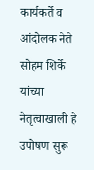कार्यकर्ते व आंदोलक नेते सोहम शिर्के यांच्या नेतृत्वाखाली हे उपोषण सुरू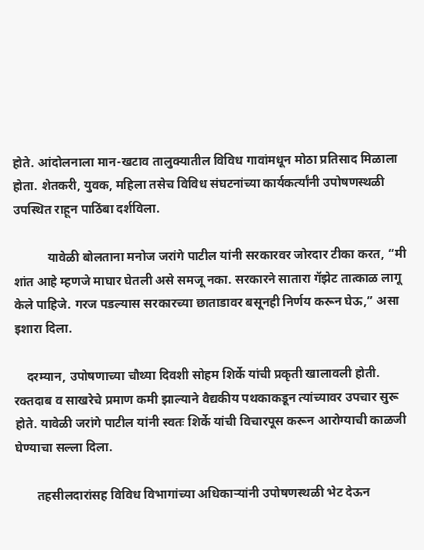होते. आंदोलनाला मान-खटाव तालुक्यातील विविध गावांमधून मोठा प्रतिसाद मिळाला होता. शेतकरी, युवक, महिला तसेच विविध संघटनांच्या कार्यकर्त्यांनी उपोषणस्थळी उपस्थित राहून पाठिंबा दर्शविला.

           यावेळी बोलताना मनोज जरांगे पाटील यांनी सरकारवर जोरदार टीका करत, “मी शांत आहे म्हणजे माघार घेतली असे समजू नका. सरकारने सातारा गॅझेट तात्काळ लागू केले पाहिजे. गरज पडल्यास सरकारच्या छाताडावर बसूनही निर्णय करून घेऊ,” असा इशारा दिला.

    दरम्यान, उपोषणाच्या चौथ्या दिवशी सोहम शिर्के यांची प्रकृती खालावली होती. रक्तदाब व साखरेचे प्रमाण कमी झाल्याने वैद्यकीय पथकाकडून त्यांच्यावर उपचार सुरू होते. यावेळी जरांगे पाटील यांनी स्वतः शिर्के यांची विचारपूस करून आरोग्याची काळजी घेण्याचा सल्ला दिला.

       तहसीलदारांसह विविध विभागांच्या अधिकाऱ्यांनी उपोषणस्थळी भेट देऊन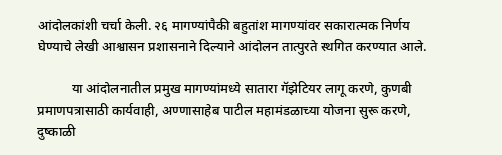आंदोलकांशी चर्चा केली. २६ मागण्यांपैकी बहुतांश मागण्यांवर सकारात्मक निर्णय घेण्याचे लेखी आश्वासन प्रशासनाने दिल्याने आंदोलन तात्पुरते स्थगित करण्यात आले.

          या आंदोलनातील प्रमुख मागण्यांमध्ये सातारा गॅझेटियर लागू करणे, कुणबी प्रमाणपत्रासाठी कार्यवाही, अण्णासाहेब पाटील महामंडळाच्या योजना सुरू करणे, दुष्काळी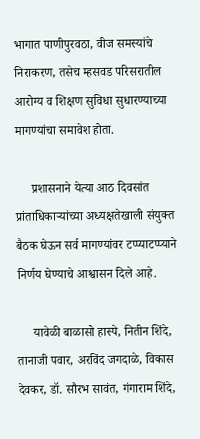भागात पाणीपुरवठा, वीज समस्यांचे निराकरण, तसेच म्हसवड परिसरातील आरोग्य व शिक्षण सुविधा सुधारण्याच्या मागण्यांचा समावेश होता.

     प्रशासनाने येत्या आठ दिवसांत प्रांताधिकाऱ्यांच्या अध्यक्षतेखाली संयुक्त बैठक घेऊन सर्व मागण्यांवर टप्प्याटप्प्याने निर्णय घेण्याचे आश्वासन दिले आहे.

     यावेळी बाळासो हास्पे, नितीन शिंदे, तानाजी पवार, अरविंद जगदाळे, विकास देवकर, डॉ. सौरभ सावंत, गंगाराम शिंदे,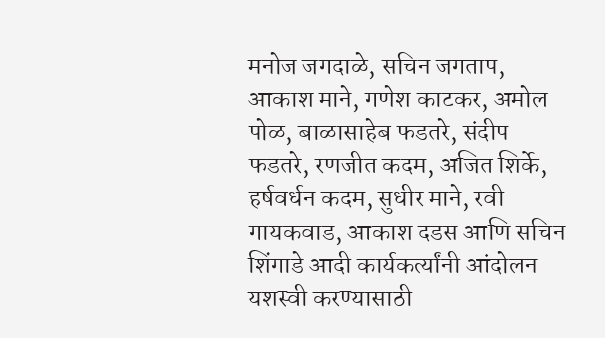मनोज जगदाळे, सचिन जगताप, आकाश माने, गणेश काटकर, अमोल पोळ, बाळासाहेब फडतरे, संदीप फडतरे, रणजीत कदम, अजित शिर्के, हर्षवर्धन कदम, सुधीर माने, रवी गायकवाड, आकाश दडस आणि सचिन शिंगाडे आदी कार्यकर्त्यांनी आंदोलन यशस्वी करण्यासाठी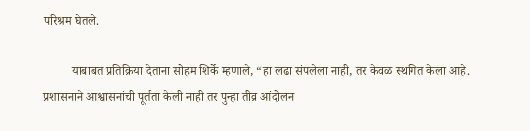परिश्रम घेतले.

         याबाबत प्रतिक्रिया देताना सोहम शिर्के म्हणाले, “हा लढा संपलेला नाही, तर केवळ स्थगित केला आहे. प्रशासनाने आश्वासनांची पूर्तता केली नाही तर पुन्हा तीव्र आंदोलन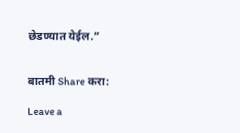छेडण्यात येईल.”


बातमी Share करा:

Leave a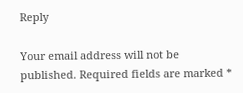Reply

Your email address will not be published. Required fields are marked *